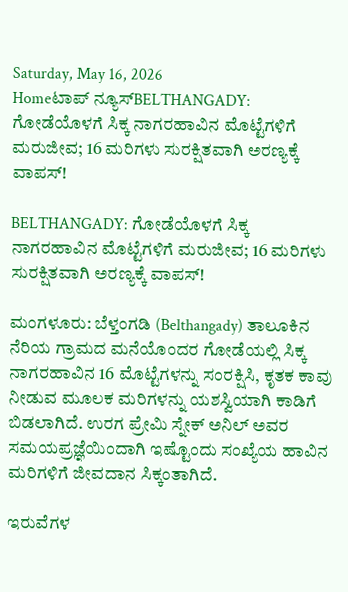Saturday, May 16, 2026
Homeಟಾಪ್ ನ್ಯೂಸ್BELTHANGADY: ಗೋಡೆಯೊಳಗೆ ಸಿಕ್ಕ ನಾಗರಹಾವಿನ ಮೊಟ್ಟೆಗಳಿಗೆ ಮರುಜೀವ; 16 ಮರಿಗಳು ಸುರಕ್ಷಿತವಾಗಿ ಅರಣ್ಯಕ್ಕೆ ವಾಪಸ್!

BELTHANGADY: ಗೋಡೆಯೊಳಗೆ ಸಿಕ್ಕ ನಾಗರಹಾವಿನ ಮೊಟ್ಟೆಗಳಿಗೆ ಮರುಜೀವ; 16 ಮರಿಗಳು ಸುರಕ್ಷಿತವಾಗಿ ಅರಣ್ಯಕ್ಕೆ ವಾಪಸ್!

ಮಂಗಳೂರು: ಬೆಳ್ತಂಗಡಿ (Belthangady) ತಾಲೂಕಿನ ನೆರಿಯ ಗ್ರಾಮದ ಮನೆಯೊಂದರ ಗೋಡೆಯಲ್ಲಿ ಸಿಕ್ಕ ನಾಗರಹಾವಿನ 16 ಮೊಟ್ಟೆಗಳನ್ನು ಸಂರಕ್ಷಿಸಿ, ಕೃತಕ ಕಾವು ನೀಡುವ ಮೂಲಕ ಮರಿಗಳನ್ನು ಯಶಸ್ವಿಯಾಗಿ ಕಾಡಿಗೆ ಬಿಡಲಾಗಿದೆ. ಉರಗ ಪ್ರೇಮಿ ಸ್ನೇಕ್ ಅನಿಲ್ ಅವರ ಸಮಯಪ್ರಜ್ಞೆಯಿಂದಾಗಿ ಇಷ್ಟೊಂದು ಸಂಖ್ಯೆಯ ಹಾವಿನ ಮರಿಗಳಿಗೆ ಜೀವದಾನ ಸಿಕ್ಕಂತಾಗಿದೆ.

ಇರುವೆಗಳ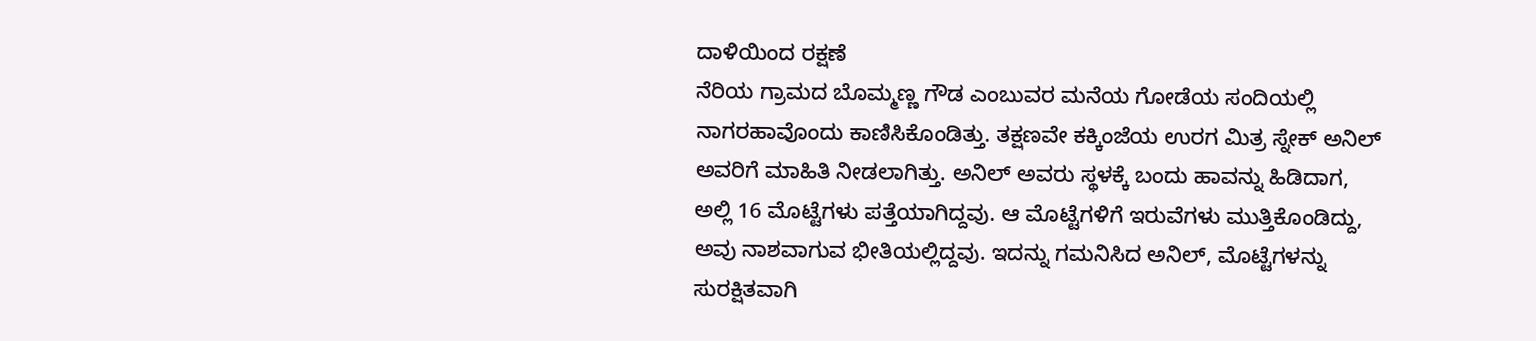ದಾಳಿಯಿಂದ ರಕ್ಷಣೆ
ನೆರಿಯ ಗ್ರಾಮದ ಬೊಮ್ಮಣ್ಣ ಗೌಡ ಎಂಬುವರ ಮನೆಯ ಗೋಡೆಯ ಸಂದಿಯಲ್ಲಿ ನಾಗರಹಾವೊಂದು ಕಾಣಿಸಿಕೊಂಡಿತ್ತು. ತಕ್ಷಣವೇ ಕಕ್ಕಿಂಜೆಯ ಉರಗ ಮಿತ್ರ ಸ್ನೇಕ್ ಅನಿಲ್ ಅವರಿಗೆ ಮಾಹಿತಿ ನೀಡಲಾಗಿತ್ತು. ಅನಿಲ್ ಅವರು ಸ್ಥಳಕ್ಕೆ ಬಂದು ಹಾವನ್ನು ಹಿಡಿದಾಗ, ಅಲ್ಲಿ 16 ಮೊಟ್ಟೆಗಳು ಪತ್ತೆಯಾಗಿದ್ದವು. ಆ ಮೊಟ್ಟೆಗಳಿಗೆ ಇರುವೆಗಳು ಮುತ್ತಿಕೊಂಡಿದ್ದು, ಅವು ನಾಶವಾಗುವ ಭೀತಿಯಲ್ಲಿದ್ದವು. ಇದನ್ನು ಗಮನಿಸಿದ ಅನಿಲ್, ಮೊಟ್ಟೆಗಳನ್ನು ಸುರಕ್ಷಿತವಾಗಿ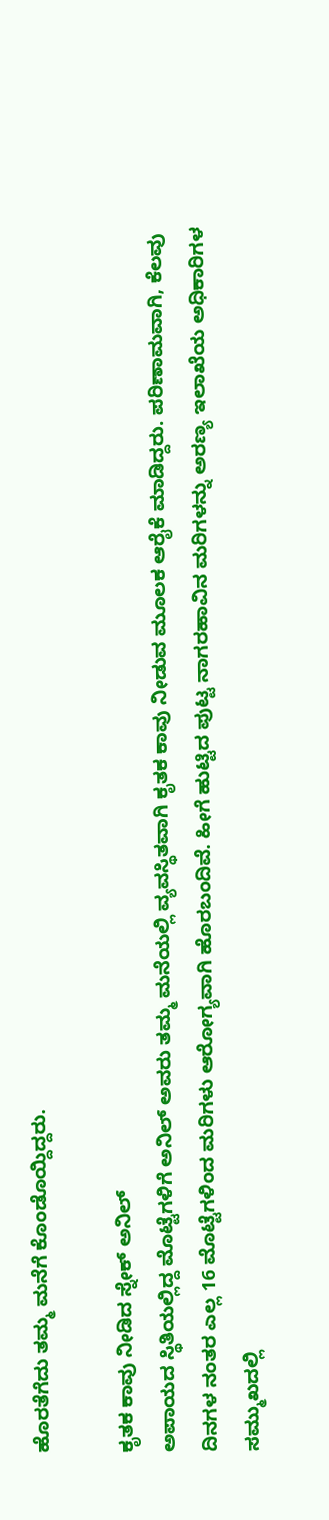ಹೊರತೆಗೆದು ತಮ್ಮ ಮನೆಗೆ ಕೊಂಡೊಯ್ದಿದ್ದರು.

ಕೃತಕ ಕಾವು ನೀಡಿದ ಸ್ನೇಕ್ ಅನಿಲ್
ಅಪಾಯದ ಸ್ಥಿತಿಯಲ್ಲಿದ್ದ ಮೊಟ್ಟೆಗಳಿಗೆ ಅನಿಲ್ ಅವರು ತಮ್ಮ ಮನೆಯಲ್ಲಿ ವ್ಯವಸ್ಥಿತವಾಗಿ ಕೃತಕ ಕಾವು ನೀಡುವ ಮೂಲಕ ಆರೈಕೆ ಮಾಡಿದ್ದರು. ಪರಿಣಾಮವಾಗಿ, ಕೆಲವು ದಿನಗಳ ನಂತರ ಎಲ್ಲ 16 ಮೊಟ್ಟೆಗಳಿಂದ ಮರಿಗಳು ಆರೋಗ್ಯವಾಗಿ ಹೊರಬಂದಿವೆ. ಹೀಗೆ ಹುಟ್ಟಿದ ಪುಟ್ಟ ನಾಗರಹಾವಿನ ಮರಿಗಳನ್ನು ಅರಣ್ಯ ಇಲಾಖೆಯ ಅಧಿಕಾರಿಗಳ ಸಮ್ಮುಖದಲ್ಲಿ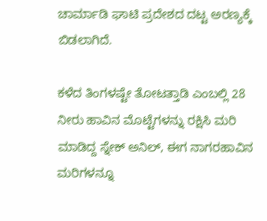ಚಾರ್ಮಾಡಿ ಘಾಟಿ ಪ್ರದೇಶದ ದಟ್ಟ ಅರಣ್ಯಕ್ಕೆ ಬಿಡಲಾಗಿದೆ.

ಕಳೆದ ತಿಂಗಳಷ್ಟೇ ತೋಟತ್ತಾಡಿ ಎಂಬಲ್ಲಿ 28 ನೀರು ಹಾವಿನ ಮೊಟ್ಟೆಗಳನ್ನು ರಕ್ಷಿಸಿ ಮರಿ ಮಾಡಿದ್ದ ಸ್ನೇಕ್ ಅನಿಲ್, ಈಗ ನಾಗರಹಾವಿನ ಮರಿಗಳನ್ನೂ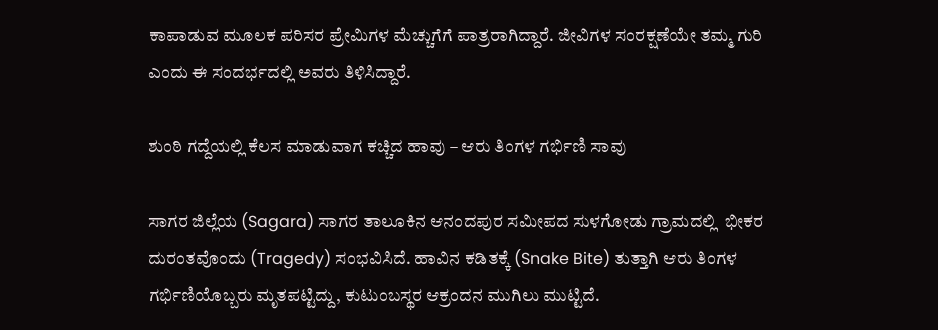ಕಾಪಾಡುವ ಮೂಲಕ ಪರಿಸರ ಪ್ರೇಮಿಗಳ ಮೆಚ್ಚುಗೆಗೆ ಪಾತ್ರರಾಗಿದ್ದಾರೆ. ಜೀವಿಗಳ ಸಂರಕ್ಷಣೆಯೇ ತಮ್ಮ ಗುರಿ ಎಂದು ಈ ಸಂದರ್ಭದಲ್ಲಿ ಅವರು ತಿಳಿಸಿದ್ದಾರೆ.

ಶುಂಠಿ ಗದ್ದೆಯಲ್ಲಿ ಕೆಲಸ ಮಾಡುವಾಗ ಕಚ್ಚಿದ ಹಾವು – ಆರು ತಿಂಗಳ ಗರ್ಭಿಣಿ ಸಾವು

ಸಾಗರ ಜಿಲ್ಲೆಯ (Sagara) ಸಾಗರ ತಾಲೂಕಿನ ಆನಂದಪುರ ಸಮೀಪದ ಸುಳಗೋಡು ಗ್ರಾಮದಲ್ಲಿ  ಭೀಕರ ದುರಂತವೊಂದು (Tragedy) ಸಂಭವಿಸಿದೆ. ಹಾವಿನ ಕಡಿತಕ್ಕೆ (Snake Bite) ತುತ್ತಾಗಿ ಆರು ತಿಂಗಳ ಗರ್ಭಿಣಿಯೊಬ್ಬರು ಮೃತಪಟ್ಟಿದ್ದು, ಕುಟುಂಬಸ್ಥರ ಆಕ್ರಂದನ ಮುಗಿಲು ಮುಟ್ಟಿದೆ.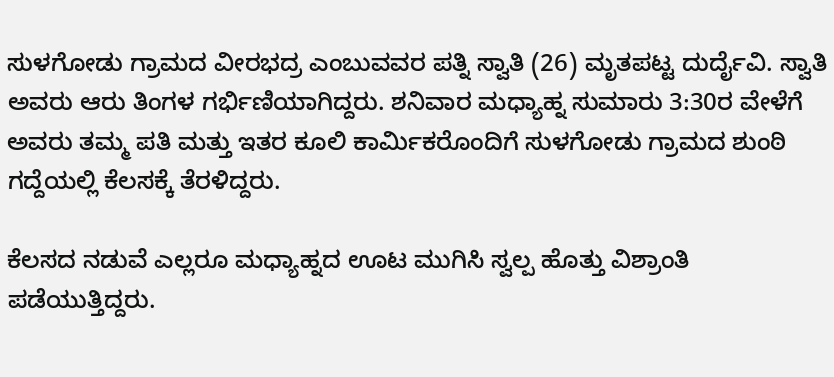ಸುಳಗೋಡು ಗ್ರಾಮದ ವೀರಭದ್ರ ಎಂಬುವವರ ಪತ್ನಿ ಸ್ವಾತಿ (26) ಮೃತಪಟ್ಟ ದುರ್ದೈವಿ. ಸ್ವಾತಿ ಅವರು ಆರು ತಿಂಗಳ ಗರ್ಭಿಣಿಯಾಗಿದ್ದರು. ಶನಿವಾರ ಮಧ್ಯಾಹ್ನ ಸುಮಾರು 3:30ರ ವೇಳೆಗೆ ಅವರು ತಮ್ಮ ಪತಿ ಮತ್ತು ಇತರ ಕೂಲಿ ಕಾರ್ಮಿಕರೊಂದಿಗೆ ಸುಳಗೋಡು ಗ್ರಾಮದ ಶುಂಠಿ ಗದ್ದೆಯಲ್ಲಿ ಕೆಲಸಕ್ಕೆ ತೆರಳಿದ್ದರು.

ಕೆಲಸದ ನಡುವೆ ಎಲ್ಲರೂ ಮಧ್ಯಾಹ್ನದ ಊಟ ಮುಗಿಸಿ ಸ್ವಲ್ಪ ಹೊತ್ತು ವಿಶ್ರಾಂತಿ ಪಡೆಯುತ್ತಿದ್ದರು.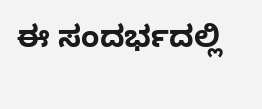ಈ ಸಂದರ್ಭದಲ್ಲಿ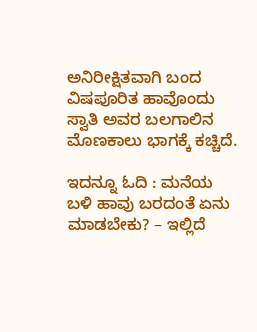ಅನಿರೀಕ್ಷಿತವಾಗಿ ಬಂದ ವಿಷಪೂರಿತ ಹಾವೊಂದು ಸ್ವಾತಿ ಅವರ ಬಲಗಾಲಿನ ಮೊಣಕಾಲು ಭಾಗಕ್ಕೆ ಕಚ್ಚಿದೆ.

ಇದನ್ನೂ ಓದಿ : ಮನೆಯ ಬಳಿ ಹಾವು ಬರದಂತೆ ಏನು ಮಾಡಬೇಕು? – ಇಲ್ಲಿದೆ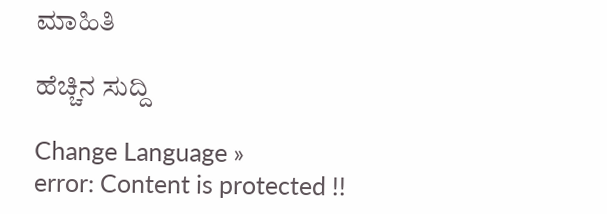ಮಾಹಿತಿ

ಹೆಚ್ಚಿನ ಸುದ್ದಿ

Change Language »
error: Content is protected !!